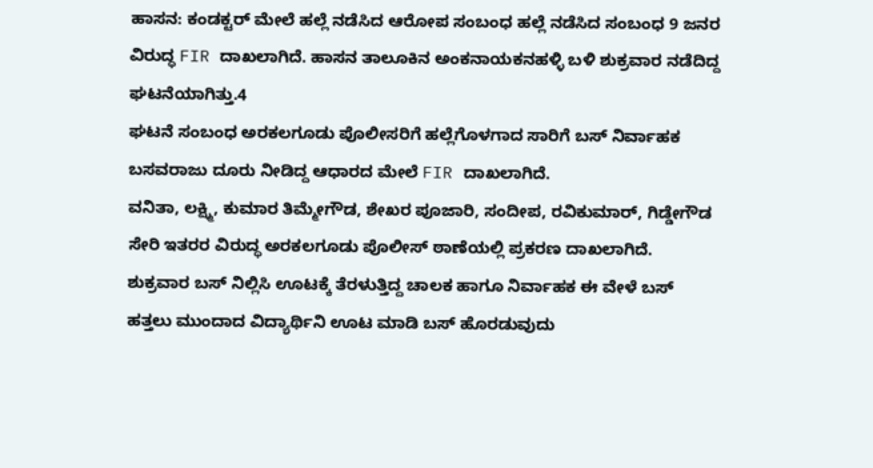ಹಾಸನ: ಕಂಡಕ್ಟರ್ ಮೇಲೆ ಹಲ್ಲೆ ನಡೆಸಿದ ಆರೋಪ ಸಂಬಂಧ ಹಲ್ಲೆ ನಡೆಸಿದ ಸಂಬಂಧ 9 ಜನರ ವಿರುದ್ಧ FIR ದಾಖಲಾಗಿದೆ. ಹಾಸನ ತಾಲೂಕಿನ ಅಂಕನಾಯಕನಹಳ್ಳಿ ಬಳಿ ಶುಕ್ರವಾರ ನಡೆದಿದ್ದ ಘಟನೆಯಾಗಿತ್ತು.4
ಘಟನೆ ಸಂಬಂಧ ಅರಕಲಗೂಡು ಪೊಲೀಸರಿಗೆ ಹಲ್ಲೆಗೊಳಗಾದ ಸಾರಿಗೆ ಬಸ್ ನಿರ್ವಾಹಕ ಬಸವರಾಜು ದೂರು ನೀಡಿದ್ದ ಆಧಾರದ ಮೇಲೆ FIR ದಾಖಲಾಗಿದೆ.
ವನಿತಾ, ಲಕ್ಷ್ಮಿ, ಕುಮಾರ ತಿಮ್ಮೇಗೌಡ, ಶೇಖರ ಪೂಜಾರಿ, ಸಂದೀಪ, ರವಿಕುಮಾರ್, ಗಿಡ್ಡೇಗೌಡ ಸೇರಿ ಇತರರ ವಿರುದ್ಧ ಅರಕಲಗೂಡು ಪೊಲೀಸ್ ಠಾಣೆಯಲ್ಲಿ ಪ್ರಕರಣ ದಾಖಲಾಗಿದೆ.
ಶುಕ್ರವಾರ ಬಸ್ ನಿಲ್ಲಿಸಿ ಊಟಕ್ಕೆ ತೆರಳುತ್ತಿದ್ದ ಚಾಲಕ ಹಾಗೂ ನಿರ್ವಾಹಕ ಈ ವೇಳೆ ಬಸ್ ಹತ್ತಲು ಮುಂದಾದ ವಿದ್ಯಾರ್ಥಿನಿ ಊಟ ಮಾಡಿ ಬಸ್ ಹೊರಡುವುದು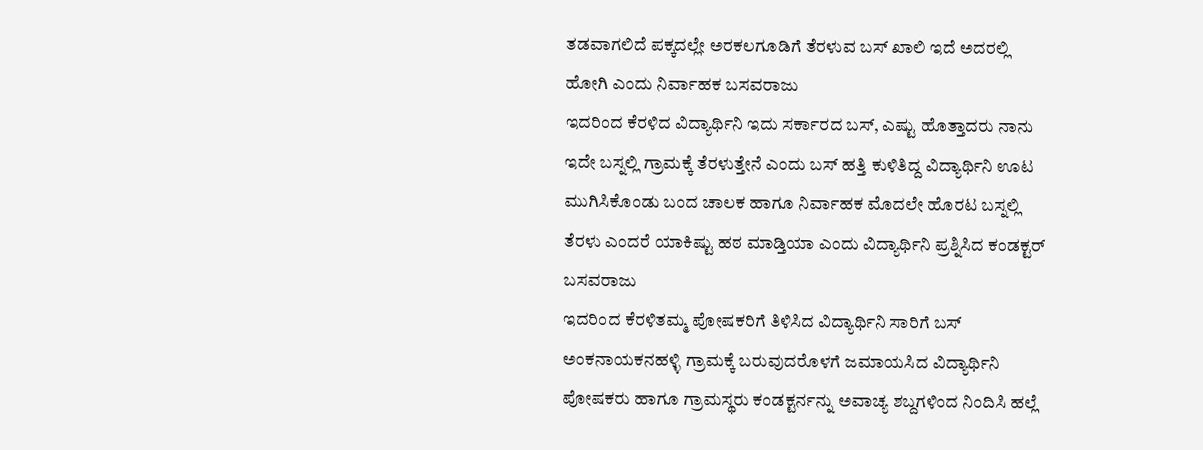ತಡವಾಗಲಿದೆ ಪಕ್ಕದಲ್ಲೇ ಅರಕಲಗೂಡಿಗೆ ತೆರಳುವ ಬಸ್ ಖಾಲಿ ಇದೆ ಅದರಲ್ಲಿ ಹೋಗಿ ಎಂದು ನಿರ್ವಾಹಕ ಬಸವರಾಜು
ಇದರಿಂದ ಕೆರಳಿದ ವಿದ್ಯಾರ್ಥಿನಿ ಇದು ಸರ್ಕಾರದ ಬಸ್, ಎಷ್ಟು ಹೊತ್ತಾದರು ನಾನು ಇದೇ ಬಸ್ನಲ್ಲಿ ಗ್ರಾಮಕ್ಕೆ ತೆರಳುತ್ತೇನೆ ಎಂದು ಬಸ್ ಹತ್ತಿ ಕುಳಿತಿದ್ದ ವಿದ್ಯಾರ್ಥಿನಿ ಊಟ ಮುಗಿಸಿಕೊಂಡು ಬಂದ ಚಾಲಕ ಹಾಗೂ ನಿರ್ವಾಹಕ ಮೊದಲೇ ಹೊರಟ ಬಸ್ನಲ್ಲಿ ತೆರಳು ಎಂದರೆ ಯಾಕಿಷ್ಟು ಹಠ ಮಾಡ್ತಿಯಾ ಎಂದು ವಿದ್ಯಾರ್ಥಿನಿ ಪ್ರಶ್ನಿಸಿದ ಕಂಡಕ್ಟರ್ ಬಸವರಾಜು
ಇದರಿಂದ ಕೆರಳಿತಮ್ಮ ಪೋಷಕರಿಗೆ ತಿಳಿಸಿದ ವಿದ್ಯಾರ್ಥಿನಿ ಸಾರಿಗೆ ಬಸ್ ಅಂಕನಾಯಕನಹಳ್ಳಿ ಗ್ರಾಮಕ್ಕೆ ಬರುವುದರೊಳಗೆ ಜಮಾಯಸಿದ ವಿದ್ಯಾರ್ಥಿನಿ ಪೋಷಕರು ಹಾಗೂ ಗ್ರಾಮಸ್ಥರು ಕಂಡಕ್ಟರ್ನನ್ನು ಅವಾಚ್ಯ ಶಬ್ದಗಳಿಂದ ನಿಂದಿಸಿ ಹಲ್ಲೆ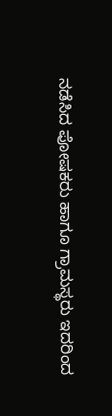ನಡೆಸಿದ ಪೋಷಕರು ಹಾಗೂ ಗ್ರಾಮಸ್ಥರು ಇದರಿಂದ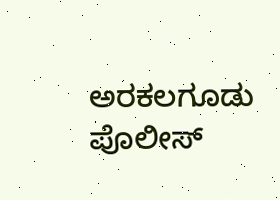ಅರಕಲಗೂಡು ಪೊಲೀಸ್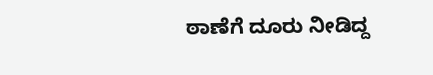ಠಾಣೆಗೆ ದೂರು ನೀಡಿದ್ದ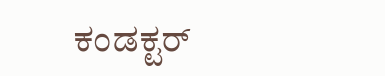ಕಂಡಕ್ಟರ್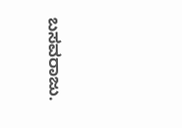ಬಸವರಾಜು.